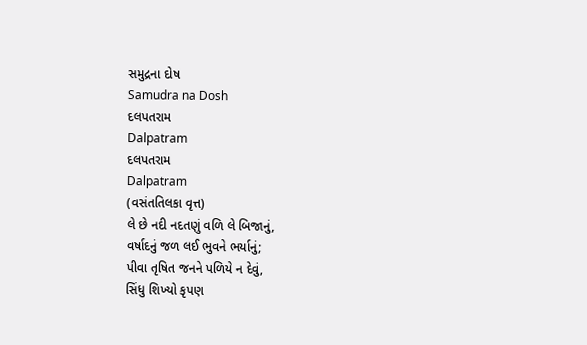સમુદ્રના દોષ
Samudra na Dosh
દલપતરામ
Dalpatram
દલપતરામ
Dalpatram
(વસંતતિલકા વૃત્ત)
લે છે નદી નદતણું વળિ લે બિજાનું,
વર્ષાદનું જળ લઈ ભુવને ભર્યાનું;
પીવા તૃષિત જનને પળિયે ન દેવું,
સિંધુ શિખ્યો કૃપણ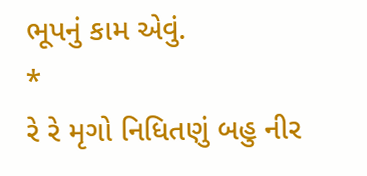ભૂપનું કામ એવું.
*
રે રે મૃગો નિધિતણું બહુ નીર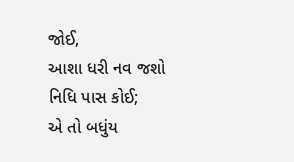જોઈ,
આશા ધરી નવ જશો નિધિ પાસ કોઈ;
એ તો બધુંય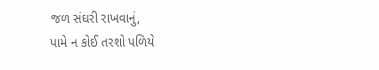જળ સંઘરી રાખવાનું,
પામે ન કોઈ તરશો પળિયે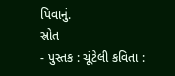પિવાનું.
સ્રોત
- પુસ્તક : ચૂંટેલી કવિતા :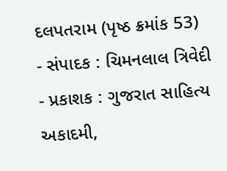દલપતરામ (પૃષ્ઠ ક્રમાંક 53)
- સંપાદક : ચિમનલાલ ત્રિવેદી
- પ્રકાશક : ગુજરાત સાહિત્ય અકાદમી,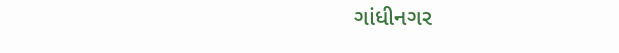ગાંધીનગર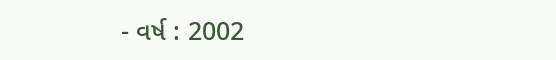- વર્ષ : 2002